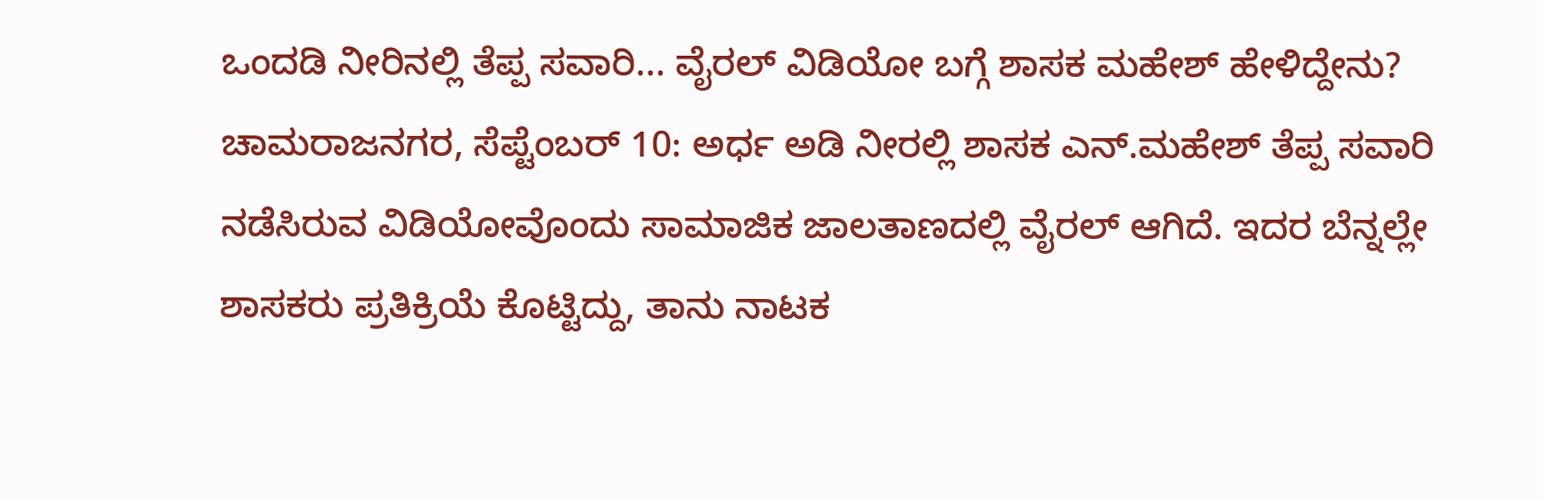ಒಂದಡಿ ನೀರಿನಲ್ಲಿ ತೆಪ್ಪ ಸವಾರಿ... ವೈರಲ್ ವಿಡಿಯೋ ಬಗ್ಗೆ ಶಾಸಕ ಮಹೇಶ್ ಹೇಳಿದ್ದೇನು?
ಚಾಮರಾಜನಗರ, ಸೆಪ್ಟೆಂಬರ್ 10: ಅರ್ಧ ಅಡಿ ನೀರಲ್ಲಿ ಶಾಸಕ ಎನ್.ಮಹೇಶ್ ತೆಪ್ಪ ಸವಾರಿ ನಡೆಸಿರುವ ವಿಡಿಯೋವೊಂದು ಸಾಮಾಜಿಕ ಜಾಲತಾಣದಲ್ಲಿ ವೈರಲ್ ಆಗಿದೆ. ಇದರ ಬೆನ್ನಲ್ಲೇ ಶಾಸಕರು ಪ್ರತಿಕ್ರಿಯೆ ಕೊಟ್ಟಿದ್ದು, ತಾನು ನಾಟಕ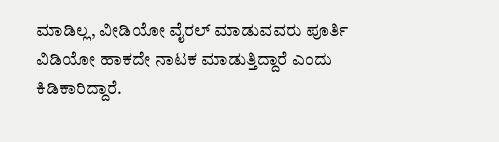ಮಾಡಿಲ್ಲ, ವೀಡಿಯೋ ವೈರಲ್ ಮಾಡುವವರು ಪೂರ್ತಿ ವಿಡಿಯೋ ಹಾಕದೇ ನಾಟಕ ಮಾಡುತ್ತಿದ್ದಾರೆ ಎಂದು ಕಿಡಿಕಾರಿದ್ದಾರೆ.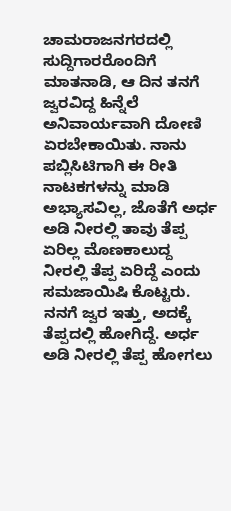ಚಾಮರಾಜನಗರದಲ್ಲಿ ಸುದ್ದಿಗಾರರೊಂದಿಗೆ ಮಾತನಾಡಿ, ಆ ದಿನ ತನಗೆ ಜ್ವರವಿದ್ದ ಹಿನ್ನೆಲೆ ಅನಿವಾರ್ಯವಾಗಿ ದೋಣಿ ಏರಬೇಕಾಯಿತು. ನಾನು ಪಬ್ಲಿಸಿಟಿಗಾಗಿ ಈ ರೀತಿ ನಾಟಕಗಳನ್ನು ಮಾಡಿ ಅಭ್ಯಾಸವಿಲ್ಲ, ಜೊತೆಗೆ ಅರ್ಧ ಅಡಿ ನೀರಲ್ಲಿ ತಾವು ತೆಪ್ಪ ಏರಿಲ್ಲ ಮೊಣಕಾಲುದ್ದ ನೀರಲ್ಲಿ ತೆಪ್ಪ ಏರಿದ್ದೆ ಎಂದು ಸಮಜಾಯಿಷಿ ಕೊಟ್ಟರು.
ನನಗೆ ಜ್ವರ ಇತ್ತು, ಅದಕ್ಕೆ ತೆಪ್ಪದಲ್ಲಿ ಹೋಗಿದ್ದೆ. ಅರ್ಧ ಅಡಿ ನೀರಲ್ಲಿ ತೆಪ್ಪ ಹೋಗಲು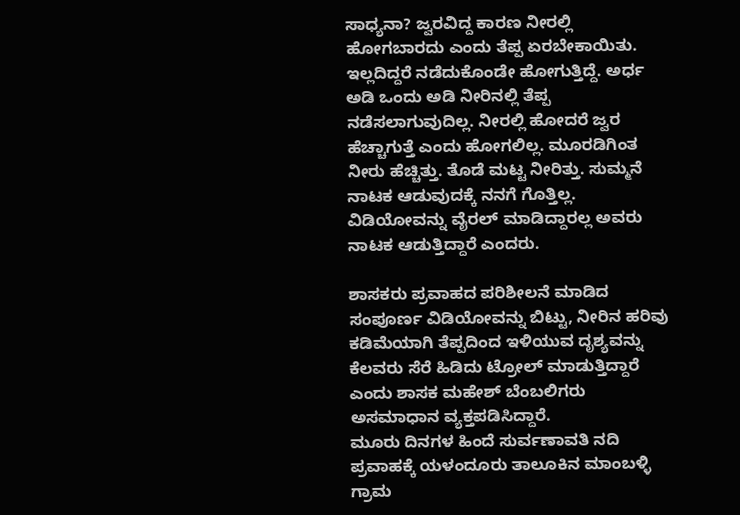ಸಾಧ್ಯನಾ? ಜ್ವರವಿದ್ದ ಕಾರಣ ನೀರಲ್ಲಿ ಹೋಗಬಾರದು ಎಂದು ತೆಪ್ಪ ಏರಬೇಕಾಯಿತು. ಇಲ್ಲದಿದ್ದರೆ ನಡೆದುಕೊಂಡೇ ಹೋಗುತ್ತಿದ್ದೆ. ಅರ್ಧ ಅಡಿ ಒಂದು ಅಡಿ ನೀರಿನಲ್ಲಿ ತೆಪ್ಪ ನಡೆಸಲಾಗುವುದಿಲ್ಲ. ನೀರಲ್ಲಿ ಹೋದರೆ ಜ್ವರ ಹೆಚ್ಚಾಗುತ್ತೆ ಎಂದು ಹೋಗಲಿಲ್ಲ. ಮೂರಡಿಗಿಂತ ನೀರು ಹೆಚ್ಚಿತ್ತು. ತೊಡೆ ಮಟ್ಟ ನೀರಿತ್ತು. ಸುಮ್ಮನೆ ನಾಟಕ ಆಡುವುದಕ್ಕೆ ನನಗೆ ಗೊತ್ತಿಲ್ಲ. ವಿಡಿಯೋವನ್ನು ವೈರಲ್ ಮಾಡಿದ್ದಾರಲ್ಲ ಅವರು ನಾಟಕ ಆಡುತ್ತಿದ್ದಾರೆ ಎಂದರು.

ಶಾಸಕರು ಪ್ರವಾಹದ ಪರಿಶೀಲನೆ ಮಾಡಿದ ಸಂಪೂರ್ಣ ವಿಡಿಯೋವನ್ನು ಬಿಟ್ಟು, ನೀರಿನ ಹರಿವು ಕಡಿಮೆಯಾಗಿ ತೆಪ್ಪದಿಂದ ಇಳಿಯುವ ದೃಶ್ಯವನ್ನು ಕೆಲವರು ಸೆರೆ ಹಿಡಿದು ಟ್ರೋಲ್ ಮಾಡುತ್ತಿದ್ದಾರೆ ಎಂದು ಶಾಸಕ ಮಹೇಶ್ ಬೆಂಬಲಿಗರು ಅಸಮಾಧಾನ ವ್ಯಕ್ತಪಡಿಸಿದ್ದಾರೆ.
ಮೂರು ದಿನಗಳ ಹಿಂದೆ ಸುರ್ವಣಾವತಿ ನದಿ ಪ್ರವಾಹಕ್ಕೆ ಯಳಂದೂರು ತಾಲೂಕಿನ ಮಾಂಬಳ್ಳಿ ಗ್ರಾಮ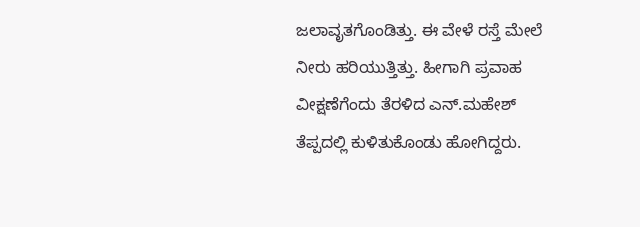ಜಲಾವೃತಗೊಂಡಿತ್ತು. ಈ ವೇಳೆ ರಸ್ತೆ ಮೇಲೆ ನೀರು ಹರಿಯುತ್ತಿತ್ತು. ಹೀಗಾಗಿ ಪ್ರವಾಹ ವೀಕ್ಷಣೆಗೆಂದು ತೆರಳಿದ ಎನ್.ಮಹೇಶ್ ತೆಪ್ಪದಲ್ಲಿ ಕುಳಿತುಕೊಂಡು ಹೋಗಿದ್ದರು.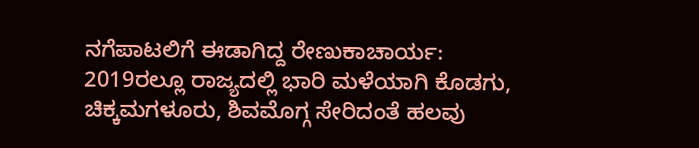ನಗೆಪಾಟಲಿಗೆ ಈಡಾಗಿದ್ದ ರೇಣುಕಾಚಾರ್ಯ:
2019ರಲ್ಲೂ ರಾಜ್ಯದಲ್ಲಿ ಭಾರಿ ಮಳೆಯಾಗಿ ಕೊಡಗು, ಚಿಕ್ಕಮಗಳೂರು, ಶಿವಮೊಗ್ಗ ಸೇರಿದಂತೆ ಹಲವು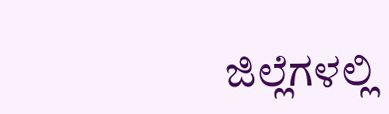ಜಿಲ್ಲೆಗಳಲ್ಲಿ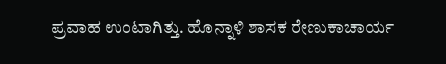ಪ್ರವಾಹ ಉಂಟಾಗಿತ್ತು. ಹೊನ್ನಾಳಿ ಶಾಸಕ ರೇಣುಕಾಚಾರ್ಯ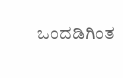ಒಂದಡಿಗಿಂತ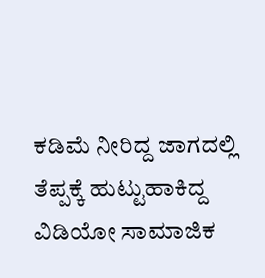ಕಡಿಮೆ ನೀರಿದ್ದ ಜಾಗದಲ್ಲಿ ತೆಪ್ಪಕ್ಕೆ ಹುಟ್ಟುಹಾಕಿದ್ದ ವಿಡಿಯೋ ಸಾಮಾಜಿಕ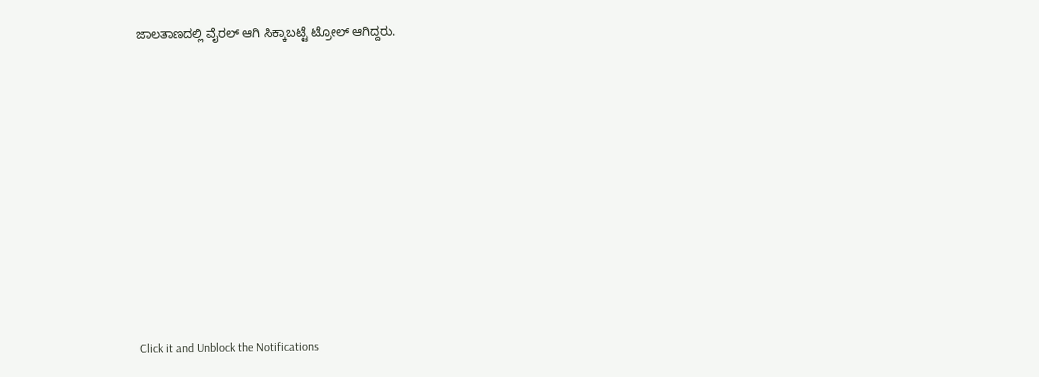ಜಾಲತಾಣದಲ್ಲಿ ವೈರಲ್ ಆಗಿ ಸಿಕ್ಕಾಬಟ್ಟೆ ಟ್ರೋಲ್ ಆಗಿದ್ದರು.












Click it and Unblock the Notifications